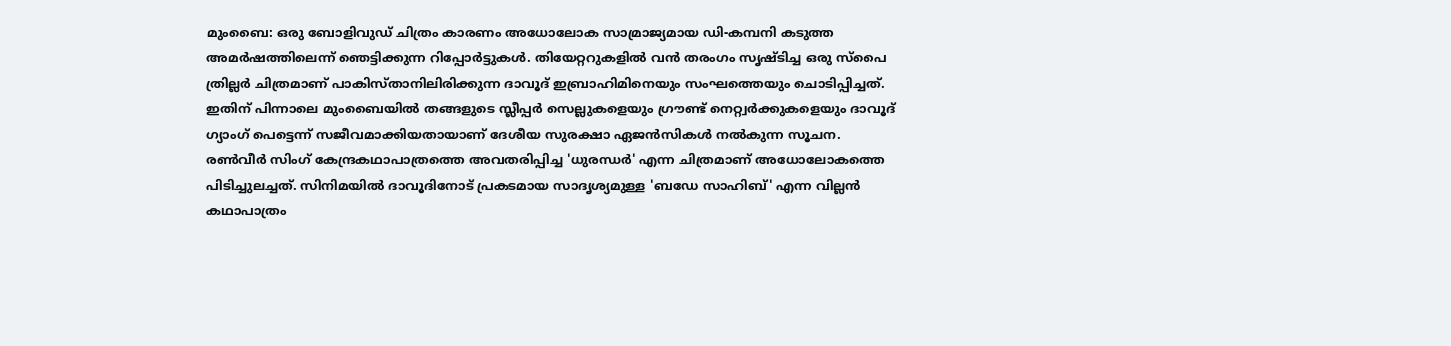മുംബൈ: ഒരു ബോളിവുഡ് ചിത്രം കാരണം അധോലോക സാമ്രാജ്യമായ ഡി-കമ്പനി കടുത്ത അമർഷത്തിലെന്ന് ഞെട്ടിക്കുന്ന റിപ്പോർട്ടുകൾ. തിയേറ്ററുകളിൽ വൻ തരംഗം സൃഷ്ടിച്ച ഒരു സ്പൈ ത്രില്ലർ ചിത്രമാണ് പാകിസ്താനിലിരിക്കുന്ന ദാവൂദ് ഇബ്രാഹിമിനെയും സംഘത്തെയും ചൊടിപ്പിച്ചത്. ഇതിന് പിന്നാലെ മുംബൈയിൽ തങ്ങളുടെ സ്ലീപ്പർ സെല്ലുകളെയും ഗ്രൗണ്ട് നെറ്റ്വർക്കുകളെയും ദാവൂദ് ഗ്യാംഗ് പെട്ടെന്ന് സജീവമാക്കിയതായാണ് ദേശീയ സുരക്ഷാ ഏജൻസികൾ നൽകുന്ന സൂചന.
രൺവീർ സിംഗ് കേന്ദ്രകഥാപാത്രത്തെ അവതരിപ്പിച്ച 'ധുരന്ധർ' എന്ന ചിത്രമാണ് അധോലോകത്തെ പിടിച്ചുലച്ചത്. സിനിമയിൽ ദാവൂദിനോട് പ്രകടമായ സാദൃശ്യമുള്ള 'ബഡേ സാഹിബ്' എന്ന വില്ലൻ കഥാപാത്രം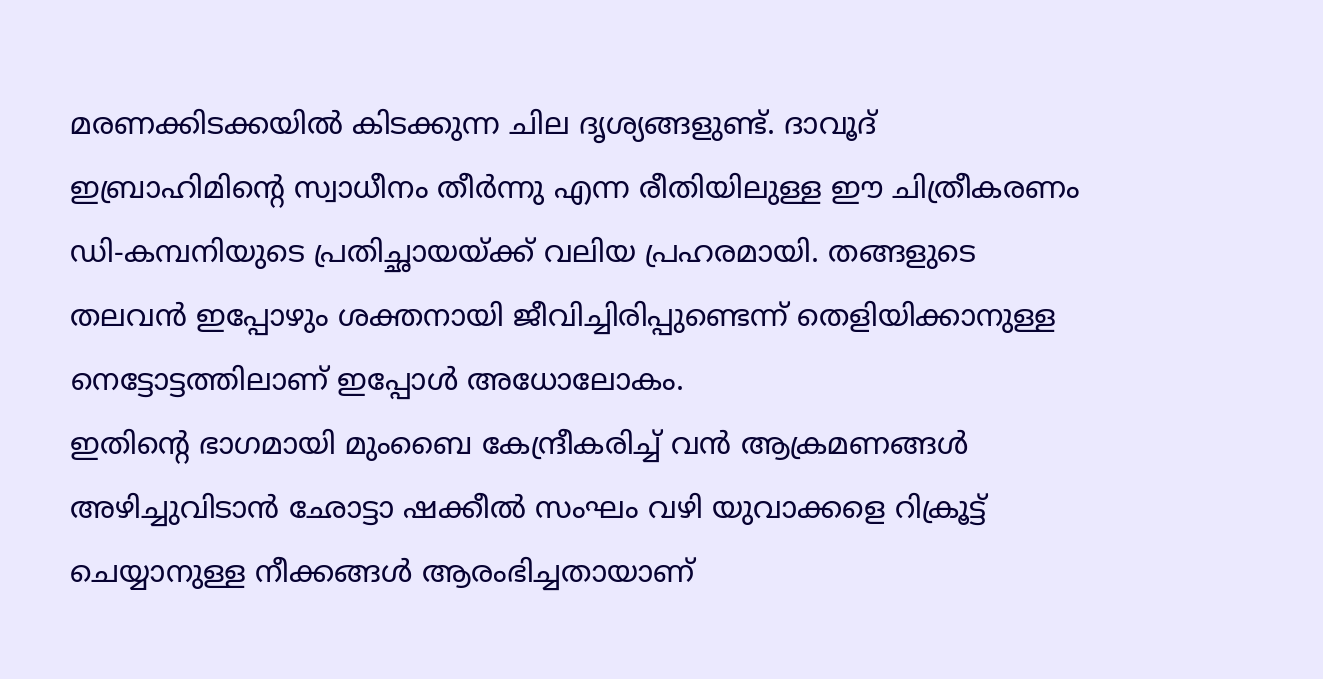മരണക്കിടക്കയിൽ കിടക്കുന്ന ചില ദൃശ്യങ്ങളുണ്ട്. ദാവൂദ് ഇബ്രാഹിമിന്റെ സ്വാധീനം തീർന്നു എന്ന രീതിയിലുള്ള ഈ ചിത്രീകരണം ഡി-കമ്പനിയുടെ പ്രതിച്ഛായയ്ക്ക് വലിയ പ്രഹരമായി. തങ്ങളുടെ തലവൻ ഇപ്പോഴും ശക്തനായി ജീവിച്ചിരിപ്പുണ്ടെന്ന് തെളിയിക്കാനുള്ള നെട്ടോട്ടത്തിലാണ് ഇപ്പോൾ അധോലോകം.
ഇതിന്റെ ഭാഗമായി മുംബൈ കേന്ദ്രീകരിച്ച് വൻ ആക്രമണങ്ങൾ അഴിച്ചുവിടാൻ ഛോട്ടാ ഷക്കീൽ സംഘം വഴി യുവാക്കളെ റിക്രൂട്ട് ചെയ്യാനുള്ള നീക്കങ്ങൾ ആരംഭിച്ചതായാണ്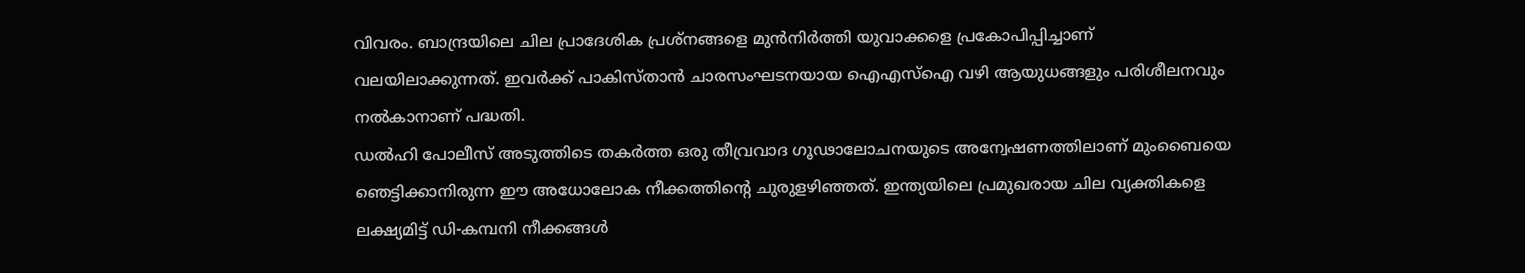വിവരം. ബാന്ദ്രയിലെ ചില പ്രാദേശിക പ്രശ്നങ്ങളെ മുൻനിർത്തി യുവാക്കളെ പ്രകോപിപ്പിച്ചാണ് വലയിലാക്കുന്നത്. ഇവർക്ക് പാകിസ്താൻ ചാരസംഘടനയായ ഐഎസ്ഐ വഴി ആയുധങ്ങളും പരിശീലനവും നൽകാനാണ് പദ്ധതി.
ഡൽഹി പോലീസ് അടുത്തിടെ തകർത്ത ഒരു തീവ്രവാദ ഗൂഢാലോചനയുടെ അന്വേഷണത്തിലാണ് മുംബൈയെ ഞെട്ടിക്കാനിരുന്ന ഈ അധോലോക നീക്കത്തിന്റെ ചുരുളഴിഞ്ഞത്. ഇന്ത്യയിലെ പ്രമുഖരായ ചില വ്യക്തികളെ ലക്ഷ്യമിട്ട് ഡി-കമ്പനി നീക്കങ്ങൾ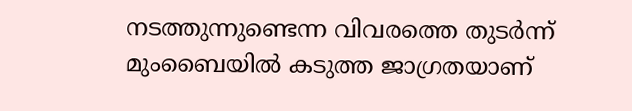നടത്തുന്നുണ്ടെന്ന വിവരത്തെ തുടർന്ന് മുംബൈയിൽ കടുത്ത ജാഗ്രതയാണ്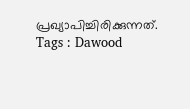പ്രഖ്യാപിച്ചിരിക്കുന്നത്.
Tags : Dawood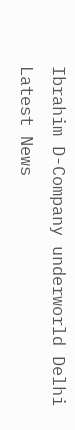Ibrahim D-Company underworld Delhi Latest News